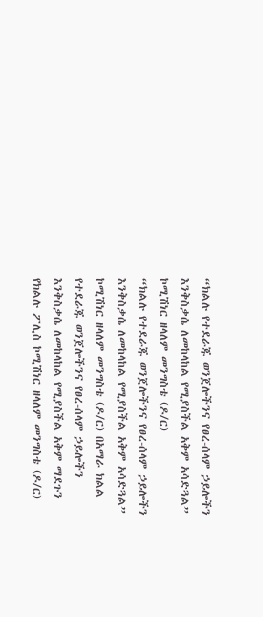“ክልሉ የተደራጁ ወንጀሎችንና የፀረ-ሰላም ኃይሎችን እንቅስቃሴ ለመከላከል የሚያስችል አቅም አሳድጓል” ኮሚሽነር ዘላለም መንግስቴ (ዶ/ር)
“ክልሉ የተደራጁ ወንጀሎችንና የፀረ-ሰላም ኃይሎችን እንቅስቃሴ ለመከላከል የሚያስችል አቅም አሳድጓል” ኮሚሽነር ዘላለም መንግስቴ (ዶ/ር) በአማራ ክልል የተደራጁ ወንጀሎችንና የፀረ-ሰላም ኃይሎችን እንቅስቃሴ ለመከላከል የሚያስችል አቅም ማደጉን የክልሉ ፖሊስ ኮሚሽነር ዘላለም መንግስቴ (ዶ/ር)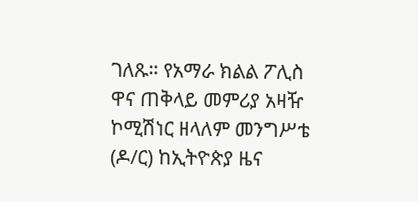ገለጹ። የአማራ ክልል ፖሊስ ዋና ጠቅላይ መምሪያ አዛዥ ኮሚሽነር ዘላለም መንግሥቴ (ዶ/ር) ከኢትዮጵያ ዜና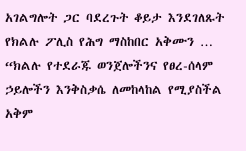አገልግሎት ጋር ባደረጉት ቆይታ እንደገለጹት የክልሉ ፖሊስ የሕግ ማስከበር አቅሙን …
“ክልሉ የተደራጁ ወንጀሎችንና የፀረ-ሰላም ኃይሎችን እንቅስቃሴ ለመከላከል የሚያስችል አቅም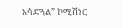አሳድጓል” ኮሚሽነር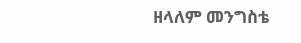ዘላለም መንግስቴ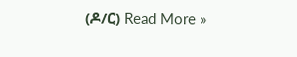(ዶ/ር) Read More »